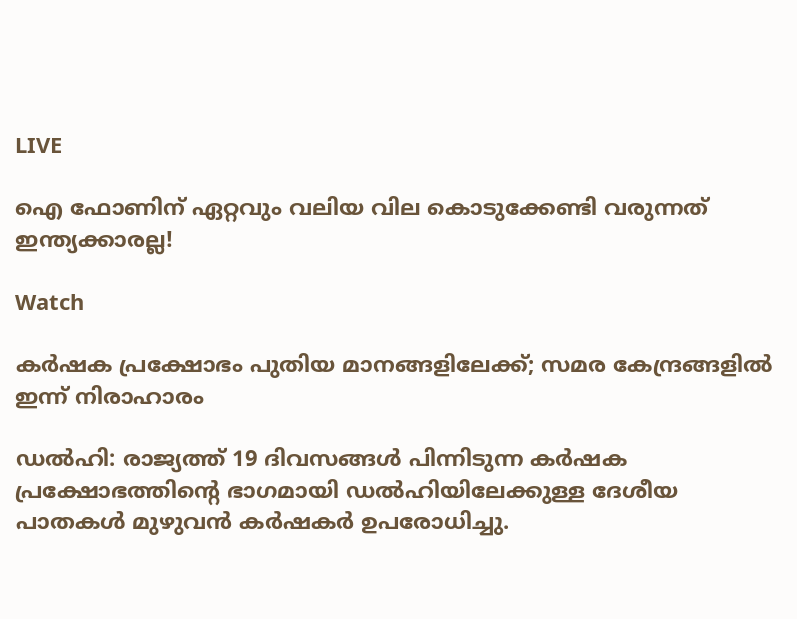LIVE

ഐ ഫോണിന് ഏറ്റവും വലിയ വില കൊടുക്കേണ്ടി വരുന്നത് ഇന്ത്യക്കാരല്ല!

Watch

കര്‍ഷക പ്രക്ഷോഭം പുതിയ മാനങ്ങളിലേക്ക്; സമര കേന്ദ്രങ്ങളില്‍ ഇന്ന് നിരാഹാരം

ഡല്‍ഹി: രാജ്യത്ത് 19 ദിവസങ്ങള്‍ പിന്നിടുന്ന കര്‍ഷക പ്രക്ഷോഭത്തിന്റെ ഭാഗമായി ഡല്‍ഹിയിലേക്കുള്ള ദേശീയ പാതകള്‍ മുഴുവന്‍ കര്‍ഷകര്‍ ഉപരോധിച്ചു.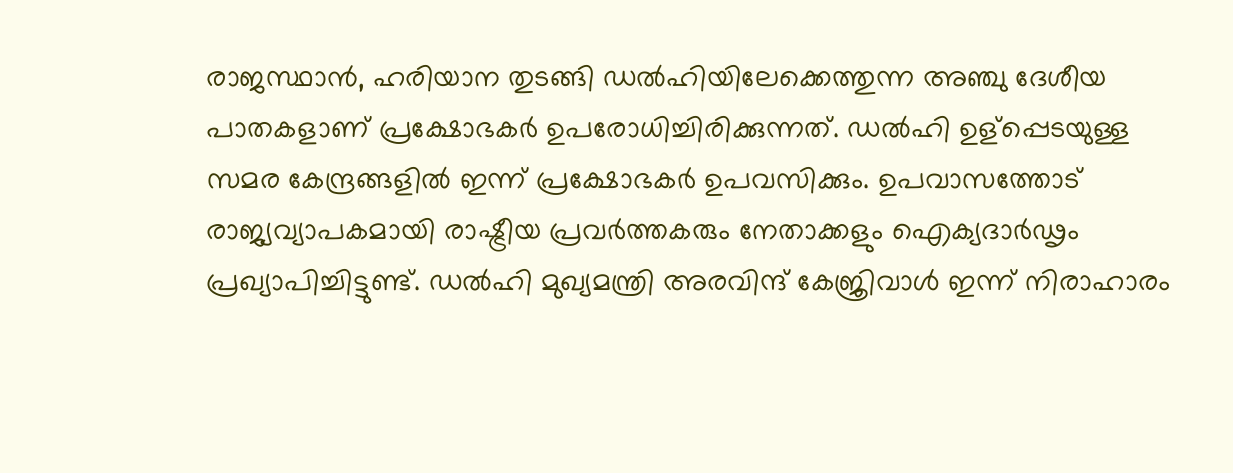രാജസ്ഥാന്‍, ഹരിയാന തുടങ്ങി ഡല്‍ഹിയിലേക്കെത്തുന്ന അഞ്ചു ദേശീയ പാതകളാണ് പ്രക്ഷോഭകര്‍ ഉപരോധിച്ചിരിക്കുന്നത്. ഡല്‍ഹി ഉള്പ്പെടയുള്ള സമര കേന്ദ്രങ്ങളില്‍ ഇന്ന് പ്രക്ഷോഭകര്‍ ഉപവസിക്കും. ഉപവാസത്തോട് രാജ്യവ്യാപകമായി രാഷ്ട്രീയ പ്രവര്‍ത്തകരും നേതാക്കളും ഐക്യദാര്‍ഢൃം പ്രഖ്യാപിച്ചിട്ടുണ്ട്. ഡല്‍ഹി മുഖ്യമന്ത്രി അരവിന്ദ് കേജ്രിവാള്‍ ഇന്ന് നിരാഹാരം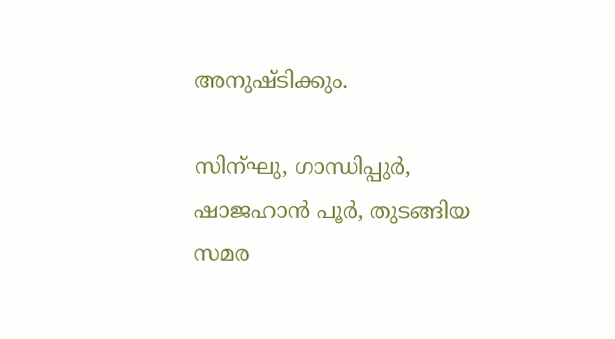അനുഷ്ടിക്കും.

സിന്ഘു, ഗാന്ധിപ്പുര്‍, ഷാജഹാന്‍ പൂര്‍, തുടങ്ങിയ സമര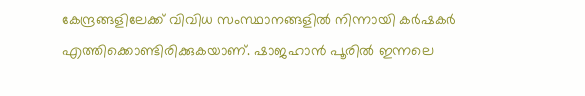കേന്ദ്രങ്ങളിലേക്ക് വിവിധ സംസ്ഥാനങ്ങളില്‍ നിന്നായി കര്‍ഷകര്‍ എത്തിക്കൊണ്ടിരിക്കുകയാണ്. ഷാജഹാന്‍ പൂരില്‍ ഇന്നലെ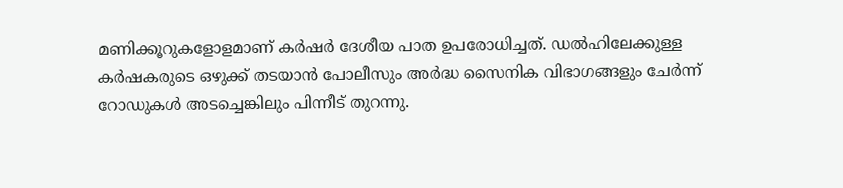മണിക്കൂറുകളോളമാണ് കര്‍ഷര്‍ ദേശീയ പാത ഉപരോധിച്ചത്. ഡല്‍ഹിലേക്കുള്ള കര്‍ഷകരുടെ ഒഴുക്ക് തടയാന്‍ പോലീസും അര്‍ദ്ധ സൈനിക വിഭാഗങ്ങളും ചേര്‍ന്ന് റോഡുകള്‍ അടച്ചെങ്കിലും പിന്നീട് തുറന്നു.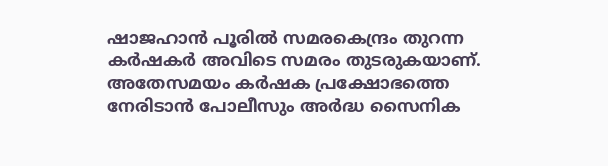ഷാജഹാന്‍ പൂരില്‍ സമരകെന്ദ്രം തുറന്ന കര്‍ഷകര്‍ അവിടെ സമരം തുടരുകയാണ്. അതേസമയം കര്‍ഷക പ്രക്ഷോഭത്തെ നേരിടാന്‍ പോലീസും അര്‍ദ്ധ സൈനിക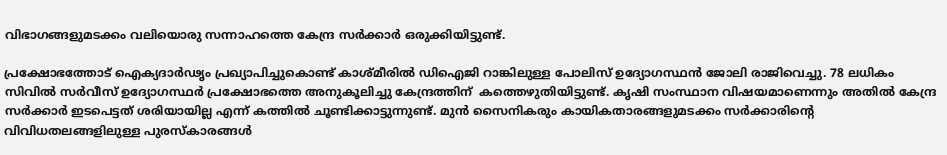വിഭാഗങ്ങളുമടക്കം വലിയൊരു സന്നാഹത്തെ കേന്ദ്ര സര്‍ക്കാര്‍ ഒരുക്കിയിട്ടുണ്ട്.

പ്രക്ഷോഭത്തോട് ഐക്യദാര്‍ഢൃം പ്രഖ്യാപിച്ചുകൊണ്ട് കാശ്മീരില്‍ ഡിഐജി റാങ്കിലുള്ള പോലിസ് ഉദ്യോഗസ്ഥന്‍ ജോലി രാജിവെച്ചു. 78 ലധികം സിവില്‍ സര്‍വീസ് ഉദ്യോഗസ്ഥര്‍ പ്രക്ഷോഭത്തെ അനുകൂലിച്ചു കേന്ദ്രത്തിന്  കത്തെഴുതിയിട്ടുണ്ട്. കൃഷി സംസ്ഥാന വിഷയമാണെന്നും അതില്‍ കേന്ദ്ര സര്‍ക്കാര്‍ ഇടപെട്ടത് ശരിയായില്ല എന്ന് കത്തില്‍ ചൂണ്ടിക്കാട്ടുന്നുണ്ട്. മുന്‍ സൈനികരും കായികതാരങ്ങളുമടക്കം സര്‍ക്കാരിന്റെ വിവിധതലങ്ങളിലുള്ള പുരസ്കാരങ്ങള്‍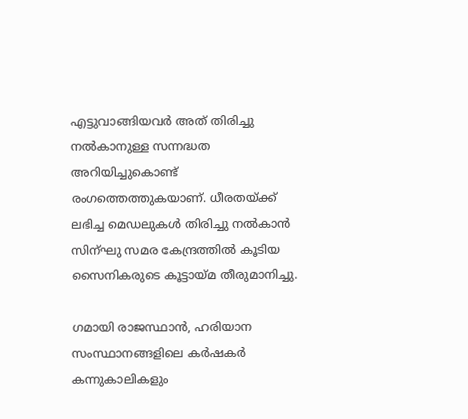എട്ടുവാങ്ങിയവര്‍ അത് തിരിച്ചു നല്‍കാനുള്ള സന്നദ്ധത അറിയിച്ചുകൊണ്ട് രംഗത്തെത്തുകയാണ്. ധീരതയ്ക്ക് ലഭിച്ച മെഡലുകള്‍ തിരിച്ചു നല്‍കാന്‍ സിന്ഘു സമര കേന്ദ്രത്തില്‍ കൂടിയ സൈനികരുടെ കൂട്ടായ്മ തീരുമാനിച്ചു.

ഗമായി രാജസ്ഥാൻ, ഹരിയാന സംസ്ഥാനങ്ങളിലെ കർഷകർ കന്നുകാലികളും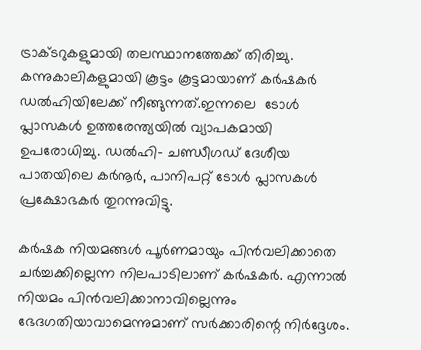ട്രാക്ടറുകളുമായി തലസ്ഥാനത്തേക്ക് തിരിച്ചു. കന്നുകാലികളുമായി കൂട്ടം കൂട്ടമായാണ് കർഷകർ ഡൽഹിയിലേക്ക് നീങ്ങുന്നത്.ഇന്നലെ  ടോൾ പ്ലാസകൾ ഉത്തരേന്ത്യയിൽ വ്യാപകമായി ഉപരോധിച്ചു. ഡൽഹി- ചണ്ഡീഗഡ് ദേശീയ പാതയിലെ കർനൂർ, പാനിപറ്റ് ടോൾ പ്ലാസകൾ പ്രക്ഷോഭകർ തുറന്നുവിട്ടു.

കർഷക നിയമങ്ങൾ പൂർണമായും പിൻവലിക്കാതെ ചർച്ചക്കില്ലെന്ന നിലപാടിലാണ് കർഷകർ. എന്നാല്‍ നിയമം പിന്‍വലിക്കാനാവില്ലെന്നും ഭേദഗതിയാവാമെന്നുമാണ് സര്‍ക്കാരിന്റെ നിര്‍ദ്ദേശം.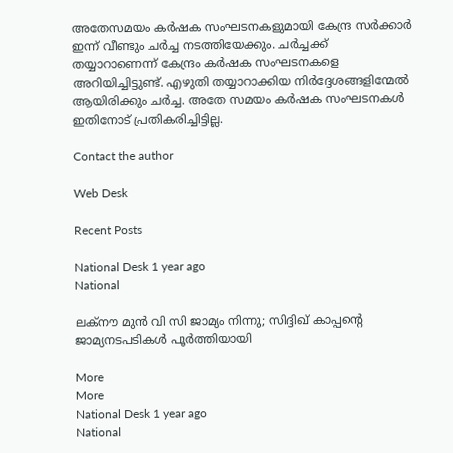അതേസമയം കർഷക സംഘടനകളുമായി കേന്ദ്ര സർക്കാർ ഇന്ന് വീണ്ടും ചർച്ച നടത്തിയേക്കും. ചർച്ചക്ക് തയ്യാറാണെന്ന് കേന്ദ്രം കർഷക സംഘടനകളെ അറിയിച്ചിട്ടുണ്ട്. എഴുതി തയ്യാറാക്കിയ നിർദ്ദേശങ്ങളിന്മേൽ ആയിരിക്കും ചർച്ച. അതേ സമയം കർഷക സംഘടനകൾ ഇതിനോട് പ്രതികരിച്ചിട്ടില്ല.

Contact the author

Web Desk

Recent Posts

National Desk 1 year ago
National

ലക്‌നൗ മുന്‍ വി സി ജാമ്യം നിന്നു; സിദ്ദിഖ് കാപ്പന്റെ ജാമ്യനടപടികള്‍ പൂര്‍ത്തിയായി

More
More
National Desk 1 year ago
National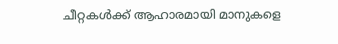ചീറ്റകള്‍ക്ക് ആഹാരമായി മാനുകളെ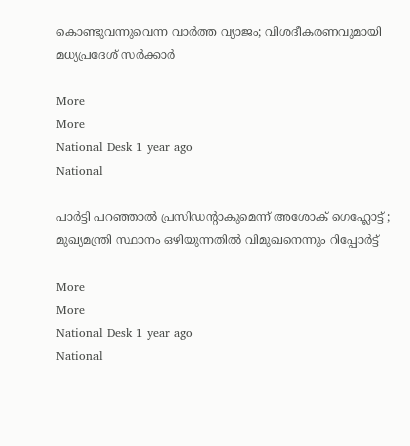കൊണ്ടുവന്നുവെന്ന വാര്‍ത്ത വ്യാജം; വിശദീകരണവുമായി മധ്യപ്രദേശ് സര്‍ക്കാര്‍

More
More
National Desk 1 year ago
National

പാര്‍ട്ടി പറഞ്ഞാല്‍ പ്രസിഡന്റാകുമെന്ന് അശോക്‌ ഗെഹ്ലോട്ട് ; മുഖ്യമന്ത്രി സ്ഥാനം ഒഴിയുന്നതില്‍ വിമുഖനെന്നും റിപ്പോര്‍ട്ട്‌

More
More
National Desk 1 year ago
National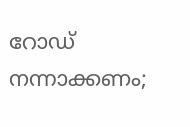റോഡ് നന്നാക്കണം;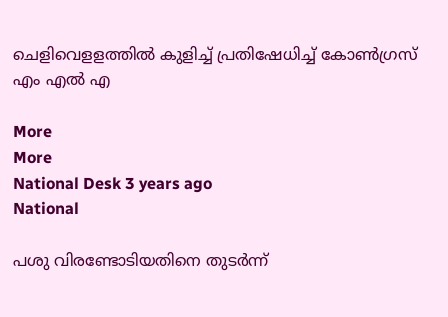ചെളിവെളളത്തില്‍ കുളിച്ച് പ്രതിഷേധിച്ച് കോണ്‍ഗ്രസ് എം എല്‍ എ

More
More
National Desk 3 years ago
National

പശു വിരണ്ടോടിയതിനെ തുടര്‍ന്ന്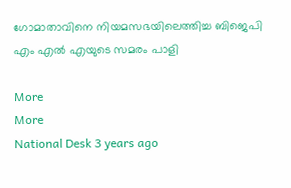ഗോമാതാവിനെ നിയമസഭയിലെത്തിച്ച ബിജെപി എം എല്‍ എയുടെ സമരം പാളി

More
More
National Desk 3 years ago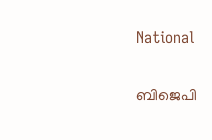National

ബിജെപി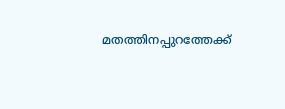മതത്തിനപ്പുറത്തേക്ക്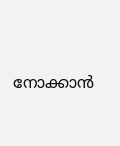നോക്കാന്‍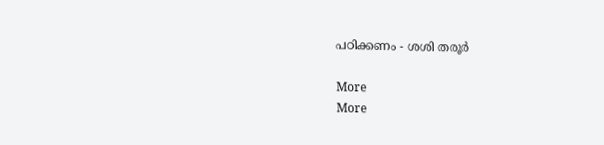പഠിക്കണം - ശശി തരൂര്‍

More
More